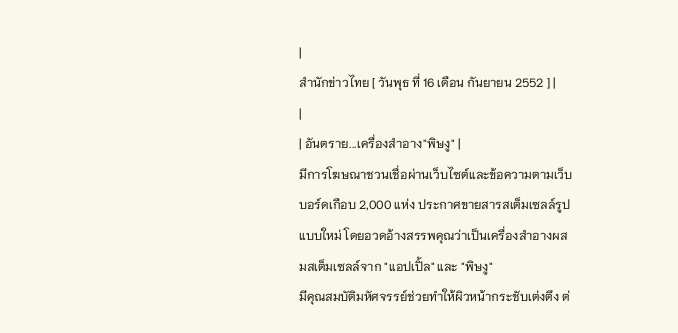|
สำนักข่าวไทย [ วันพุธ ที่ 16 เดือน กันยายน 2552 ] |
|
| อันตราย...เครื่องสำอาง"พิษงู" |
มีการโฆษณาชวนเชื่อผ่านเว็บไซต์และข้อความตามเว็บบอร์ดเกือบ 2,000 แห่ง ประกาศขายสารสเต็มเซลล์รูปแบบใหม่ โดยอวดอ้างสรรพคุณว่าเป็นเครื่องสำอางผสมสเต็มเซลล์จาก "แอปเปิ้ล" และ "พิษงู"
มีคุณสมบัติมหัศจรรย์ช่วยทำให้ผิวหน้ากระชับเต่งตึง ต่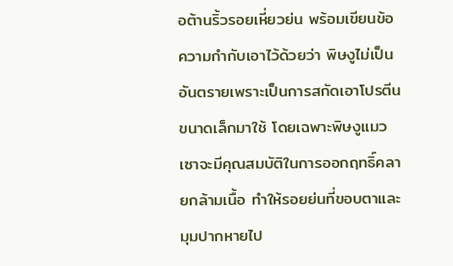อต้านริ้วรอยเหี่ยวย่น พร้อมเขียนข้อความกำกับเอาไว้ด้วยว่า พิษงูไม่เป็นอันตรายเพราะเป็นการสกัดเอาโปรตีนขนาดเล็กมาใช้ โดยเฉพาะพิษงูแมวเซาจะมีคุณสมบัติในการออกฤทธิ์คลายกล้ามเนื้อ ทำให้รอยย่นที่ขอบตาและมุมปากหายไป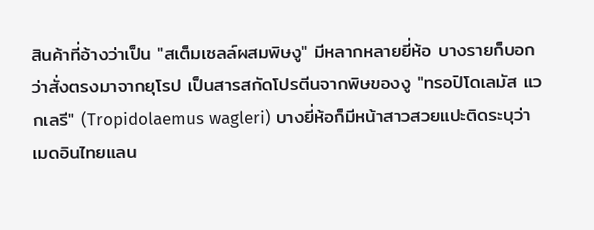สินค้าที่อ้างว่าเป็น "สเต็มเซลล์ผสมพิษงู" มีหลากหลายยี่ห้อ บางรายก็บอกว่าสั่งตรงมาจากยุโรป เป็นสารสกัดโปรตีนจากพิษของงู "ทรอปิโดเลมัส แวกเลรี" (Tropidolaemus wagleri) บางยี่ห้อก็มีหน้าสาวสวยแปะติดระบุว่าเมดอินไทยแลน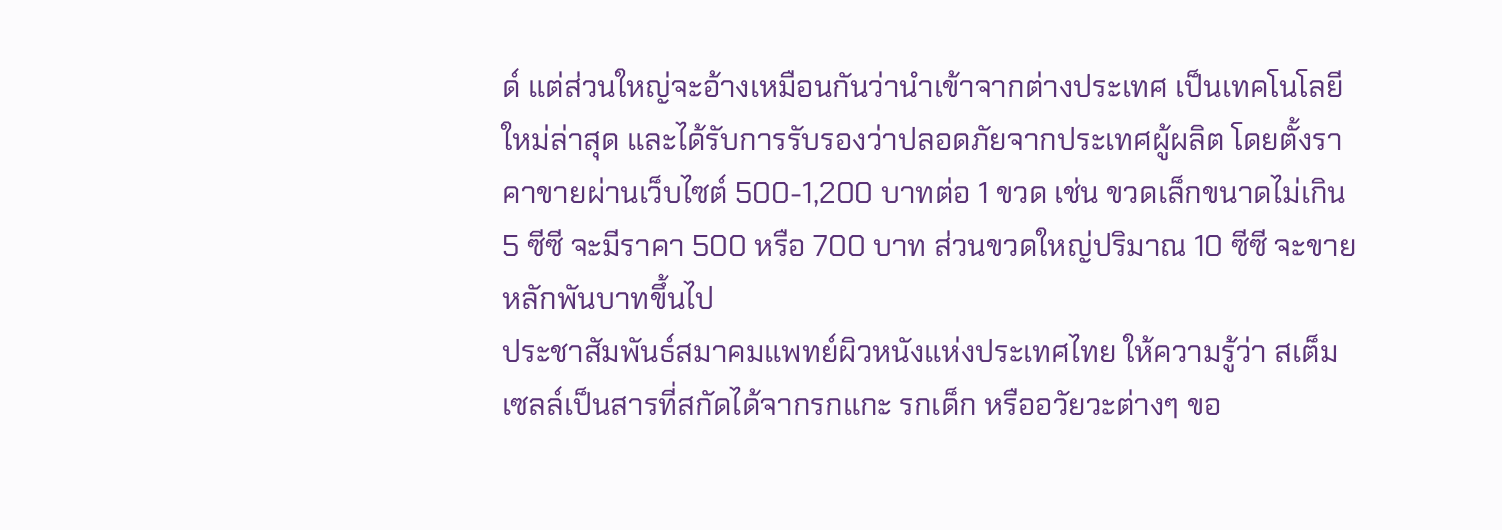ด์ แต่ส่วนใหญ่จะอ้างเหมือนกันว่านำเข้าจากต่างประเทศ เป็นเทคโนโลยีใหม่ล่าสุด และได้รับการรับรองว่าปลอดภัยจากประเทศผู้ผลิต โดยตั้งราคาขายผ่านเว็บไซต์ 500-1,200 บาทต่อ 1 ขวด เช่น ขวดเล็กขนาดไม่เกิน 5 ซีซี จะมีราคา 500 หรือ 700 บาท ส่วนขวดใหญ่ปริมาณ 10 ซีซี จะขายหลักพันบาทขึ้นไป
ประชาสัมพันธ์สมาคมแพทย์ผิวหนังแห่งประเทศไทย ให้ความรู้ว่า สเต็มเซลล์เป็นสารที่สกัดได้จากรกแกะ รกเด็ก หรืออวัยวะต่างๆ ขอ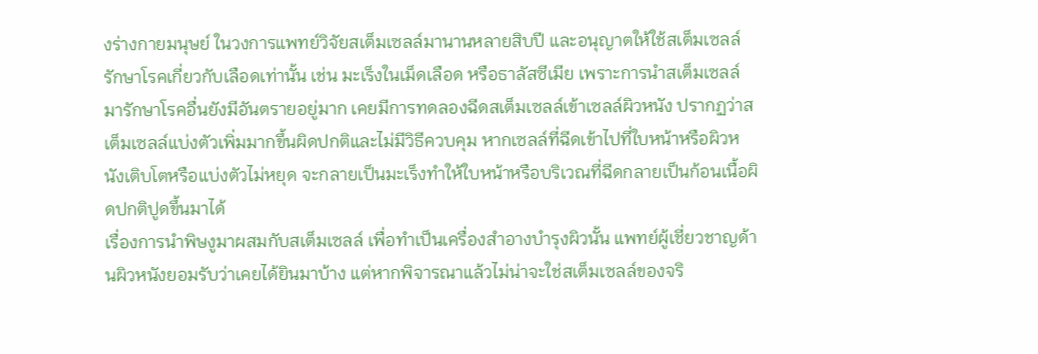งร่างกายมนุษย์ ในวงการแพทย์วิจัยสเต็มเซลล์มานานหลายสิบปี และอนุญาตให้ใช้สเต็มเซลล์รักษาโรคเกี่ยวกับเลือดเท่านั้น เช่น มะเร็งในเม็ดเลือด หรือธาลัสซีเมีย เพราะการนำสเต็มเซลล์มารักษาโรคอื่นยังมีอันตรายอยู่มาก เคยมีการทดลองฉีดสเต็มเซลล์เข้าเซลล์ผิวหนัง ปรากฏว่าสเต็มเซลล์แบ่งตัวเพิ่มมากขึ้นผิดปกติและไม่มีวิธีควบคุม หากเซลล์ที่ฉีดเข้าไปที่ใบหน้าหรือผิวหนังเติบโตหรือแบ่งตัวไม่หยุด จะกลายเป็นมะเร็งทำให้ใบหน้าหรือบริเวณที่ฉีดกลายเป็นก้อนเนื้อผิดปกติปูดขึ้นมาได้
เรื่องการนำพิษงูมาผสมกับสเต็มเซลล์ เพื่อทำเป็นเครื่องสำอางบำรุงผิวนั้น แพทย์ผู้เชี่ยวชาญด้านผิวหนังยอมรับว่าเคยได้ยินมาบ้าง แต่หากพิจารณาแล้วไม่น่าจะใช่สเต็มเซลล์ของจริ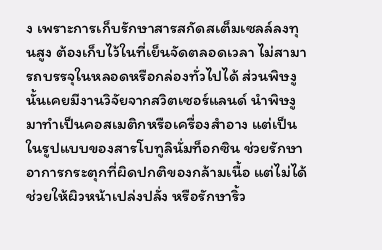ง เพราะการเก็บรักษาสารสกัดสเต็มเซลล์ลงทุนสูง ต้องเก็บไว้ในที่เย็นจัดตลอดเวลา ไม่สามารถบรรจุในหลอดหรือกล่องทั่วไปได้ ส่วนพิษงูนั้นเคยมีงานวิจัยจากสวิตเซอร์แลนด์ นำพิษงูมาทำเป็นคอสเมติกหรือเครื่องสำอาง แต่เป็นในรูปแบบของสารโบทูลินั่มท็อกซิน ช่วยรักษาอาการกระตุกที่ผิดปกติของกล้ามเนื้อ แต่ไม่ได้ช่วยให้ผิวหน้าเปล่งปลั่ง หรือรักษาริ้ว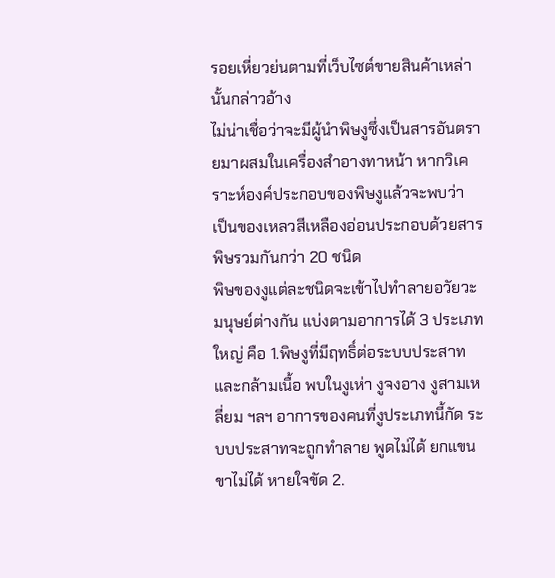รอยเหี่ยวย่นตามที่เว็บไซต์ขายสินค้าเหล่านั้นกล่าวอ้าง
ไม่น่าเชื่อว่าจะมีผู้นำพิษงูซึ่งเป็นสารอันตรายมาผสมในเครื่องสำอางทาหน้า หากวิเคราะห์องค์ประกอบของพิษงูแล้วจะพบว่า เป็นของเหลวสีเหลืองอ่อนประกอบด้วยสารพิษรวมกันกว่า 20 ชนิด
พิษของงูแต่ละชนิดจะเข้าไปทำลายอวัยวะมนุษย์ต่างกัน แบ่งตามอาการได้ 3 ประเภทใหญ่ คือ 1.พิษงูที่มีฤทธิ์ต่อระบบประสาทและกล้ามเนื้อ พบในงูเห่า งูจงอาง งูสามเหลี่ยม ฯลฯ อาการของคนที่งูประเภทนี้กัด ระบบประสาทจะถูกทำลาย พูดไม่ได้ ยกแขนขาไม่ได้ หายใจขัด 2.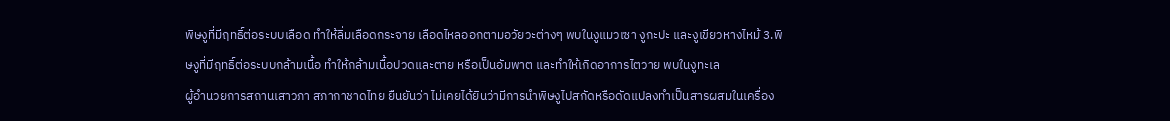พิษงูที่มีฤทธิ์ต่อระบบเลือด ทำให้ลิ่มเลือดกระจาย เลือดไหลออกตามอวัยวะต่างๆ พบในงูแมวเซา งูกะปะ และงูเขียวหางไหม้ 3.พิษงูที่มีฤทธิ์ต่อระบบกล้ามเนื้อ ทำให้กล้ามเนื้อปวดและตาย หรือเป็นอัมพาต และทำให้เกิดอาการไตวาย พบในงูทะเล
ผู้อำนวยการสถานเสาวภา สภากาชาดไทย ยืนยันว่า ไม่เคยได้ยินว่ามีการนำพิษงูไปสกัดหรือดัดแปลงทำเป็นสารผสมในเครื่อง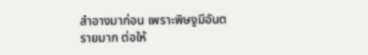สำอางมาก่อน เพราะพิษงูมีอันตรายมาก ต่อให้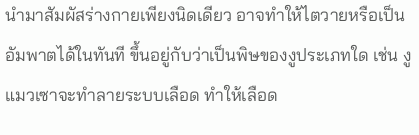นำมาสัมผัสร่างกายเพียงนิดเดียว อาจทำให้ไตวายหรือเป็นอัมพาตได้ในทันที ขึ้นอยู่กับว่าเป็นพิษของงูประเภทใด เช่น งูแมวเซาจะทำลายระบบเลือด ทำให้เลือด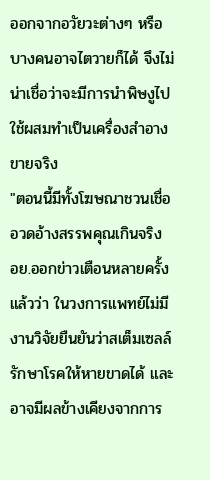ออกจากอวัยวะต่างๆ หรือบางคนอาจไตวายก็ได้ จึงไม่น่าเชื่อว่าจะมีการนำพิษงูไปใช้ผสมทำเป็นเครื่องสำอางขายจริง
"ตอนนี้มีทั้งโฆษณาชวนเชื่อ อวดอ้างสรรพคุณเกินจริง อย.ออกข่าวเตือนหลายครั้งแล้วว่า ในวงการแพทย์ไม่มีงานวิจัยยืนยันว่าสเต็มเซลล์รักษาโรคให้หายขาดได้ และอาจมีผลข้างเคียงจากการ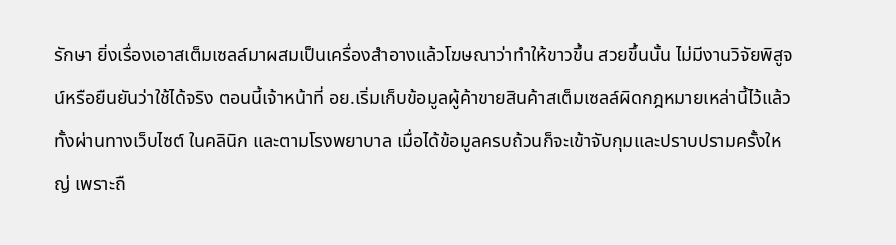รักษา ยิ่งเรื่องเอาสเต็มเซลล์มาผสมเป็นเครื่องสำอางแล้วโฆษณาว่าทำให้ขาวขึ้น สวยขึ้นนั้น ไม่มีงานวิจัยพิสูจน์หรือยืนยันว่าใช้ได้จริง ตอนนี้เจ้าหน้าที่ อย.เริ่มเก็บข้อมูลผู้ค้าขายสินค้าสเต็มเซลล์ผิดกฎหมายเหล่านี้ไว้แล้ว ทั้งผ่านทางเว็บไซต์ ในคลินิก และตามโรงพยาบาล เมื่อได้ข้อมูลครบถ้วนก็จะเข้าจับกุมและปราบปรามครั้งใหญ่ เพราะถื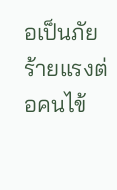อเป็นภัยร้ายแรงต่อคนไข้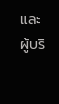และผู้บริ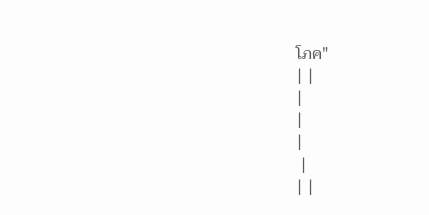โภค"
| |
|
|
|
 |
| |